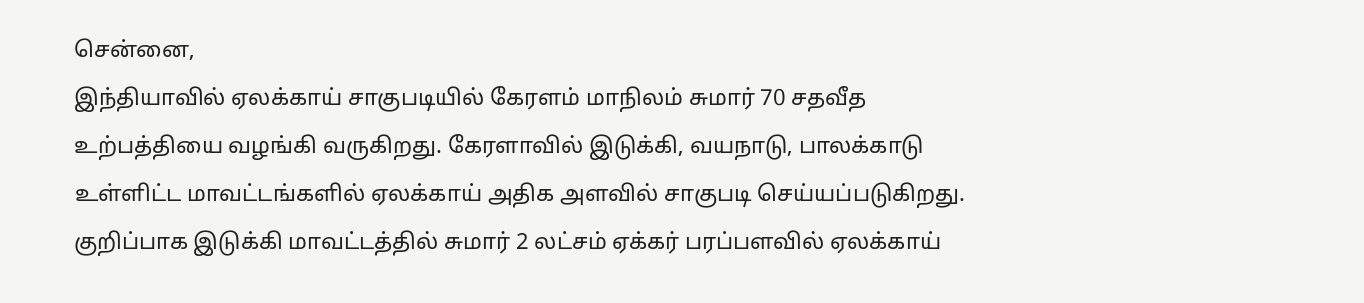சென்னை,
இந்தியாவில் ஏலக்காய் சாகுபடியில் கேரளம் மாநிலம் சுமார் 70 சதவீத உற்பத்தியை வழங்கி வருகிறது. கேரளாவில் இடுக்கி, வயநாடு, பாலக்காடு உள்ளிட்ட மாவட்டங்களில் ஏலக்காய் அதிக அளவில் சாகுபடி செய்யப்படுகிறது. குறிப்பாக இடுக்கி மாவட்டத்தில் சுமார் 2 லட்சம் ஏக்கர் பரப்பளவில் ஏலக்காய்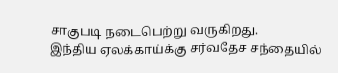சாகுபடி நடைபெற்று வருகிறது.
இந்திய ஏலக்காய்க்கு சர்வதேச சந்தையில்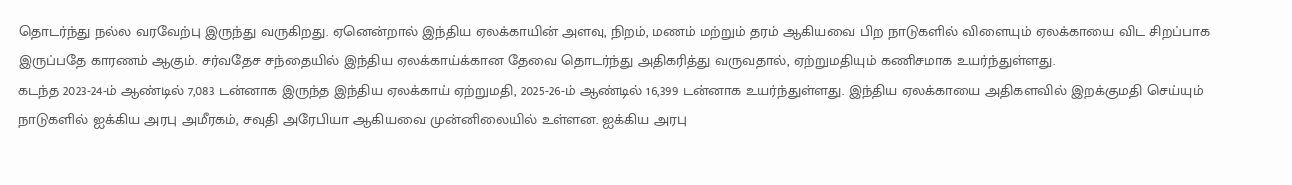தொடர்ந்து நல்ல வரவேற்பு இருந்து வருகிறது. ஏனென்றால் இந்திய ஏலக்காயின் அளவு, நிறம், மணம் மற்றும் தரம் ஆகியவை பிற நாடுகளில் விளையும் ஏலக்காயை விட சிறப்பாக இருப்பதே காரணம் ஆகும். சர்வதேச சந்தையில் இந்திய ஏலக்காய்க்கான தேவை தொடர்ந்து அதிகரித்து வருவதால், ஏற்றுமதியும் கணிசமாக உயர்ந்துள்ளது.
கடந்த 2023-24-ம் ஆண்டில் 7,083 டன்னாக இருந்த இந்திய ஏலக்காய் ஏற்றுமதி, 2025-26-ம் ஆண்டில் 16,399 டன்னாக உயர்ந்துள்ளது. இந்திய ஏலக்காயை அதிகளவில் இறக்குமதி செய்யும் நாடுகளில் ஐக்கிய அரபு அமீரகம், சவுதி அரேபியா ஆகியவை முன்னிலையில் உள்ளன. ஐக்கிய அரபு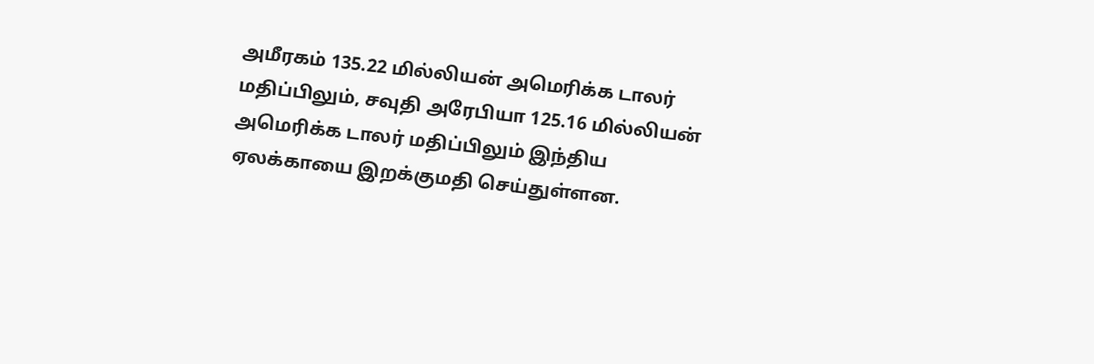அமீரகம் 135.22 மில்லியன் அமெரிக்க டாலர் மதிப்பிலும், சவுதி அரேபியா 125.16 மில்லியன் அமெரிக்க டாலர் மதிப்பிலும் இந்திய ஏலக்காயை இறக்குமதி செய்துள்ளன.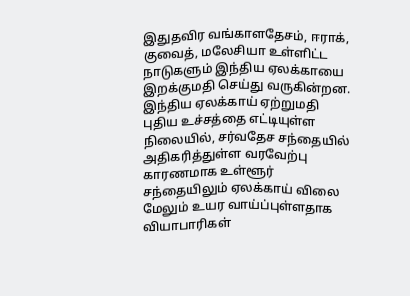இதுதவிர வங்காளதேசம், ஈராக், குவைத், மலேசியா உள்ளிட்ட நாடுகளும் இந்திய ஏலக்காயை இறக்குமதி செய்து வருகின்றன. இந்திய ஏலக்காய் ஏற்றுமதி புதிய உச்சத்தை எட்டியுள்ள நிலையில், சர்வதேச சந்தையில் அதிகரித்துள்ள வரவேற்பு காரணமாக உள்ளூர் சந்தையிலும் ஏலக்காய் விலை மேலும் உயர வாய்ப்புள்ளதாக வியாபாரிகள்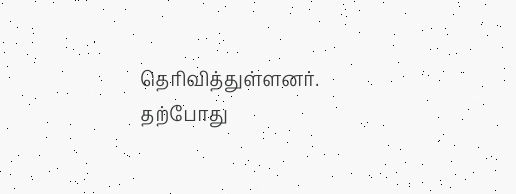தெரிவித்துள்ளனர். தற்போது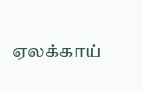ஏலக்காய்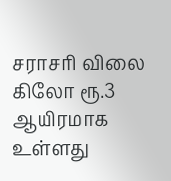சராசரி விலை கிலோ ரூ.3 ஆயிரமாக உள்ளது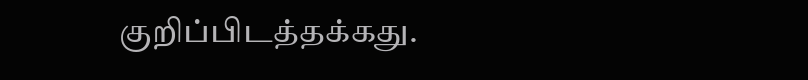குறிப்பிடத்தக்கது.